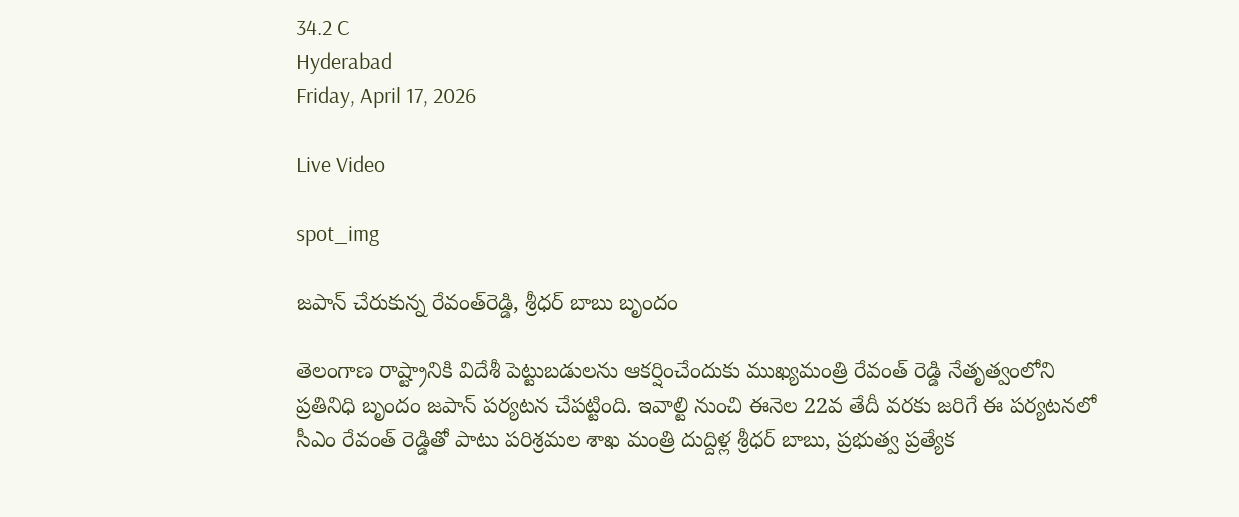34.2 C
Hyderabad
Friday, April 17, 2026

Live Video

spot_img

జపాన్‌ చేరుకున్న రేవంత్‌రెడ్డి, శ్రీధర్‌ బాబు బృందం

తెలంగాణ రాష్ట్రానికి విదేశీ పెట్టుబడులను ఆకర్షించేందుకు ముఖ్యమంత్రి రేవంత్ రెడ్డి నేతృత్వంలోని ప్రతినిధి బృందం జపాన్ పర్యటన చేపట్టింది. ఇవాల్టి నుంచి ఈనెల 22వ తేదీ వరకు జరిగే ఈ పర్యటనలో సీఎం రేవంత్ రెడ్డితో పాటు పరిశ్రమల శాఖ మంత్రి దుద్దిళ్ల శ్రీధర్ బాబు, ప్రభుత్వ ప్రత్యేక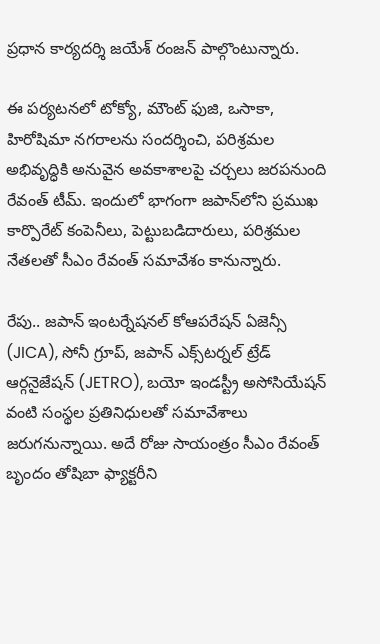ప్రధాన కార్యదర్శి జయేశ్ రంజన్ పాల్గొంటున్నారు.

ఈ పర్యటనలో టోక్యో, మౌంట్ ఫుజి, ఒసాకా, హిరోషిమా నగరాలను సందర్శించి, పరిశ్రమల అభివృద్ధికి అనువైన అవకాశాలపై చర్చలు జరపనుంది రేవంత్‌ టీమ్‌. ఇందులో భాగంగా జపాన్‌లోని ప్రముఖ కార్పొరేట్ కంపెనీలు, పెట్టుబడిదారులు, పరిశ్రమల నేతలతో సీఎం రేవంత్ సమావేశం కానున్నారు.

రేపు.. జపాన్ ఇంటర్నేషనల్ కోఆపరేషన్ ఏజెన్సీ (JICA), సోనీ గ్రూప్, జపాన్ ఎక్స్‌టర్నల్ ట్రేడ్ ఆర్గనైజేషన్ (JETRO), బయో ఇండస్ట్రీ అసోసియేషన్ వంటి సంస్థల ప్రతినిధులతో సమావేశాలు జరుగనున్నాయి. అదే రోజు సాయంత్రం సీఎం రేవంత్ బృందం తోషిబా ఫ్యాక్టరీని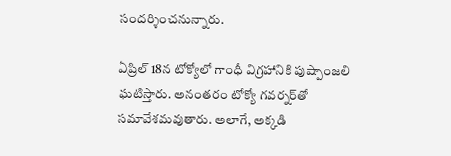సందర్శించనున్నారు.

ఏప్రిల్ 18న టోక్యోలో గాంధీ విగ్రహానికి పుష్పాంజలి ఘటిస్తారు. అనంతరం టోక్యో గవర్నర్‌తో సమావేశమవుతారు. అలాగే, అక్కడి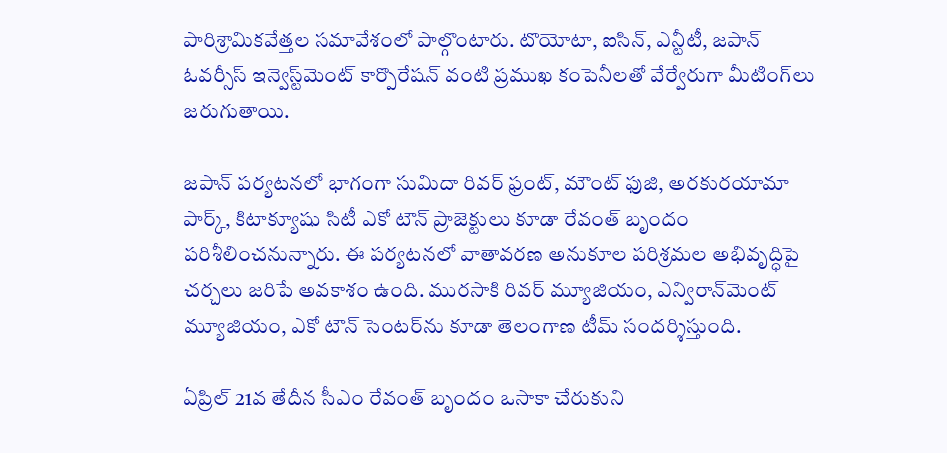పారిశ్రామికవేత్తల సమావేశంలో పాల్గొంటారు. టొయోటా, ఐసిన్, ఎన్టీటీ, జపాన్ ఓవర్సీస్ ఇన్వెస్ట్‌మెంట్‌ కార్పొరేషన్ వంటి ప్రముఖ కంపెనీలతో వేర్వేరుగా మీటింగ్‌లు జరుగుతాయి.

జపాన్ పర్యటనలో భాగంగా సుమిదా రివర్‌ ఫ్రంట్, మౌంట్ ఫుజి, అరకురయామా పార్క్, కిటాక్యూషు సిటీ ఎకో టౌన్ ప్రాజెక్టులు కూడా రేవంత్‌ బృందం పరిశీలించనున్నారు. ఈ పర్యటనలో వాతావరణ అనుకూల పరిశ్రమల అభివృద్ధిపై చర్చలు జరిపే అవకాశం ఉంది. మురసాకి రివర్ మ్యూజియం, ఎన్విరాన్‌మెంట్ మ్యూజియం, ఎకో టౌన్ సెంటర్‌ను కూడా తెలంగాణ టీమ్‌ సందర్శిస్తుంది.

ఏప్రిల్ 21వ తేదీన సీఎం రేవంత్‌ బృందం ఒసాకా చేరుకుని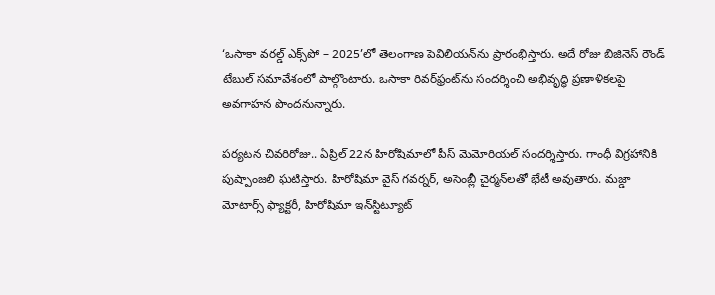‘ఒసాకా వరల్డ్ ఎక్స్‌పో – 2025’లో తెలంగాణ పెవిలియన్‌ను ప్రారంభిస్తారు. అదే రోజు బిజినెస్ రౌండ్ టేబుల్ సమావేశంలో పాల్గొంటారు. ఒసాకా రివర్‌ఫ్రంట్‌ను సందర్శించి అభివృద్ధి ప్రణాళికలపై అవగాహన పొందనున్నారు.

పర్యటన చివరిరోజు.. ఏప్రిల్ 22న హిరోషిమాలో పీస్ మెమోరియల్ సందర్శిస్తారు. గాంధీ విగ్రహానికి పుష్పాంజలి ఘటిస్తారు. హిరోషిమా వైస్ గవర్నర్, అసెంబ్లీ చైర్మన్‌లతో భేటీ అవుతారు. మజ్డా మోటార్స్ ఫ్యాక్టరీ, హిరోషిమా ఇన్‌స్టిట్యూట్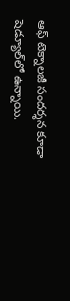ఆఫ్ టెక్నాలజీ సందర్శన కూడా షెడ్యూల్‌లో ఉన్నాయి.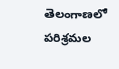తెలంగాణలో పరిశ్రమల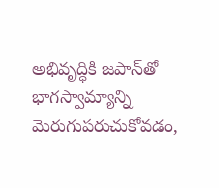అభివృద్ధికి జపాన్‌తో భాగస్వామ్యాన్ని మెరుగుపరుచుకోవడం,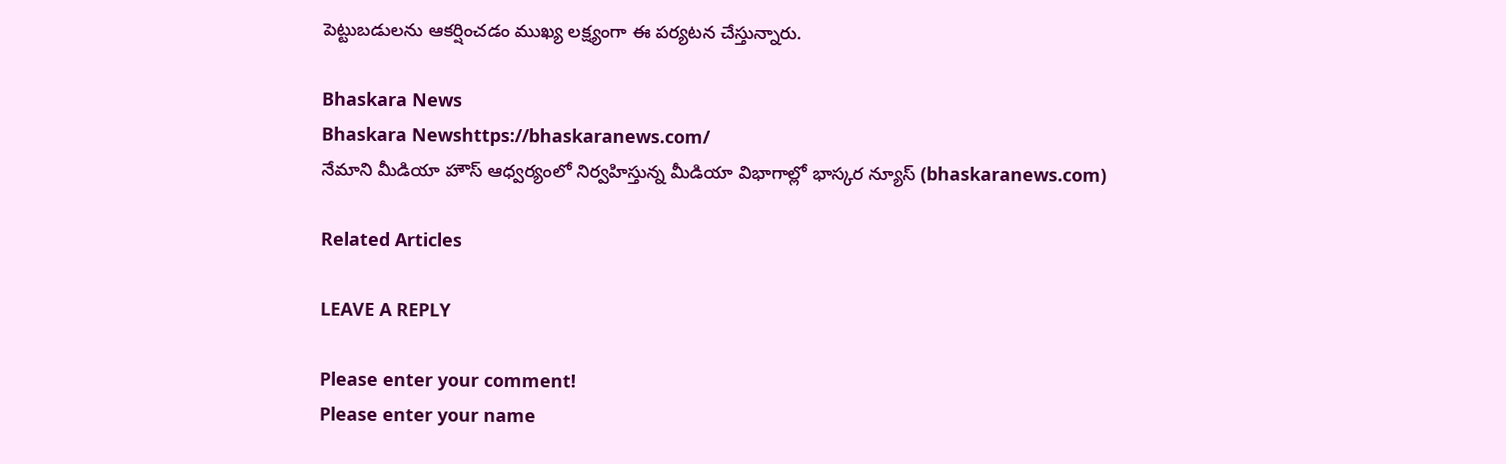పెట్టుబడులను ఆకర్షించడం ముఖ్య లక్ష్యంగా ఈ పర్యటన చేస్తున్నారు.

Bhaskara News
Bhaskara Newshttps://bhaskaranews.com/
నేమాని మీడియా హౌస్ ఆధ్వర్యంలో నిర్వహిస్తున్న మీడియా విభాగాల్లో భాస్కర న్యూస్ (bhaskaranews.com)

Related Articles

LEAVE A REPLY

Please enter your comment!
Please enter your name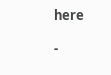here

-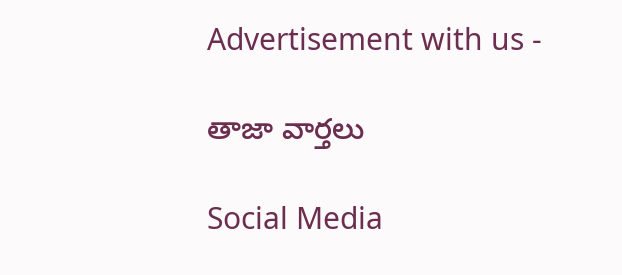Advertisement with us -

తాజా వార్తలు

Social Media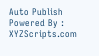Auto Publish Powered By : XYZScripts.com